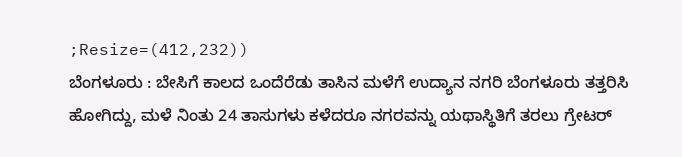;Resize=(412,232))
ಬೆಂಗಳೂರು : ಬೇಸಿಗೆ ಕಾಲದ ಒಂದೆರೆಡು ತಾಸಿನ ಮಳೆಗೆ ಉದ್ಯಾನ ನಗರಿ ಬೆಂಗಳೂರು ತತ್ತರಿಸಿ ಹೋಗಿದ್ದು, ಮಳೆ ನಿಂತು 24 ತಾಸುಗಳು ಕಳೆದರೂ ನಗರವನ್ನು ಯಥಾಸ್ಥಿತಿಗೆ ತರಲು ಗ್ರೇಟರ್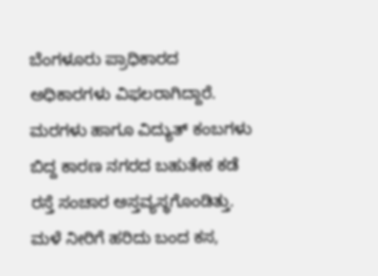ಬೆಂಗಳೂರು ಪ್ರಾಧಿಕಾರದ ಅಧಿಕಾರಗಳು ವಿಫಲರಾಗಿದ್ದಾರೆ.
ಮರಗಳು ಹಾಗೂ ವಿದ್ಯುತ್ ಕಂಬಗಳು ಬಿದ್ದ ಕಾರಣ ನಗರದ ಬಹುತೇಕ ಕಡೆ ರಸ್ತೆ ಸಂಚಾರ ಅಸ್ತವ್ಯಸ್ಥಗೊಂಡಿತ್ತು. ಮಳೆ ನೀರಿಗೆ ಹರಿದು ಬಂದ ಕಸ,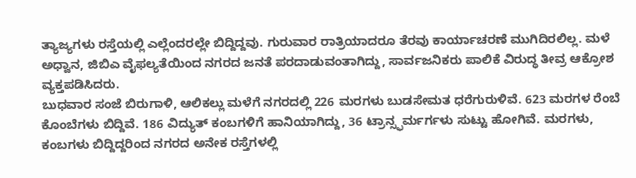ತ್ಯಾಜ್ಯಗಳು ರಸ್ತೆಯಲ್ಲಿ ಎಲ್ಲೆಂದರಲ್ಲೇ ಬಿದ್ದಿದ್ದವು. ಗುರುವಾರ ರಾತ್ರಿಯಾದರೂ ತೆರವು ಕಾರ್ಯಾಚರಣೆ ಮುಗಿದಿರಲಿಲ್ಲ. ಮಳೆ ಅಧ್ವಾನ, ಜಿಬಿಎ ವೈಫಲ್ಯತೆಯಿಂದ ನಗರದ ಜನತೆ ಪರದಾಡುವಂತಾಗಿದ್ದು, ಸಾರ್ವಜನಿಕರು ಪಾಲಿಕೆ ವಿರುದ್ಧ ತೀವ್ರ ಆಕ್ರೋಶ ವ್ಯಕ್ತಪಡಿಸಿದರು.
ಬುಧವಾರ ಸಂಜೆ ಬಿರುಗಾಳಿ, ಆಲಿಕಲ್ಲು ಮಳೆಗೆ ನಗರದಲ್ಲಿ 226 ಮರಗಳು ಬುಡಸೇಮತ ಧರೆಗುರುಳಿವೆ. 623 ಮರಗಳ ರೆಂಬೆ ಕೊಂಬೆಗಳು ಬಿದ್ದಿವೆ. 186 ವಿದ್ಯುತ್ ಕಂಬಗಳಿಗೆ ಹಾನಿಯಾಗಿದ್ದು, 36 ಟ್ರಾನ್ಸ್ಫರ್ಮರ್ಗಳು ಸುಟ್ಟು ಹೋಗಿವೆ. ಮರಗಳು, ಕಂಬಗಳು ಬಿದ್ದಿದ್ದರಿಂದ ನಗರದ ಅನೇಕ ರಸ್ತೆಗಳಲ್ಲಿ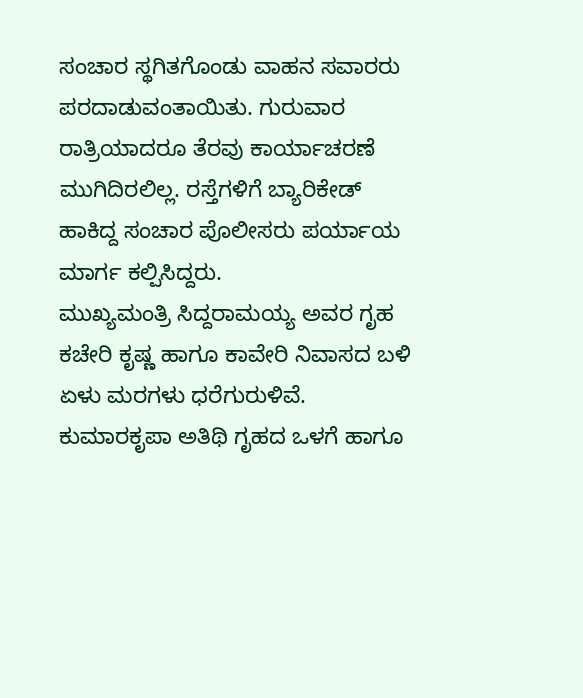ಸಂಚಾರ ಸ್ಥಗಿತಗೊಂಡು ವಾಹನ ಸವಾರರು ಪರದಾಡುವಂತಾಯಿತು. ಗುರುವಾರ ರಾತ್ರಿಯಾದರೂ ತೆರವು ಕಾರ್ಯಾಚರಣೆ ಮುಗಿದಿರಲಿಲ್ಲ. ರಸ್ತೆಗಳಿಗೆ ಬ್ಯಾರಿಕೇಡ್ ಹಾಕಿದ್ದ ಸಂಚಾರ ಪೊಲೀಸರು ಪರ್ಯಾಯ ಮಾರ್ಗ ಕಲ್ಪಿಸಿದ್ದರು.
ಮುಖ್ಯಮಂತ್ರಿ ಸಿದ್ದರಾಮಯ್ಯ ಅವರ ಗೃಹ ಕಚೇರಿ ಕೃಷ್ಣ ಹಾಗೂ ಕಾವೇರಿ ನಿವಾಸದ ಬಳಿ ಏಳು ಮರಗಳು ಧರೆಗುರುಳಿವೆ. ಕುಮಾರಕೃಪಾ ಅತಿಥಿ ಗೃಹದ ಒಳಗೆ ಹಾಗೂ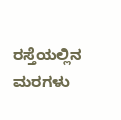ರಸ್ತೆಯಲ್ಲಿನ ಮರಗಳು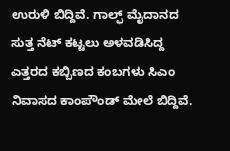ಉರುಳಿ ಬಿದ್ದಿವೆ. ಗಾಲ್ಫ್ ಮೈದಾನದ ಸುತ್ತ ನೆಟ್ ಕಟ್ಟಲು ಅಳವಡಿಸಿದ್ದ ಎತ್ತರದ ಕಬ್ಬಿಣದ ಕಂಬಗಳು ಸಿಎಂ ನಿವಾಸದ ಕಾಂಪೌಂಡ್ ಮೇಲೆ ಬಿದ್ದಿವೆ.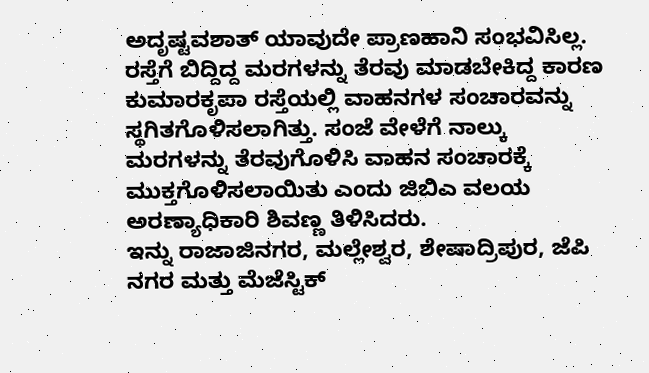ಅದೃಷ್ಟವಶಾತ್ ಯಾವುದೇ ಪ್ರಾಣಹಾನಿ ಸಂಭವಿಸಿಲ್ಲ. ರಸ್ತೆಗೆ ಬಿದ್ದಿದ್ದ ಮರಗಳನ್ನು ತೆರವು ಮಾಡಬೇಕಿದ್ದ ಕಾರಣ ಕುಮಾರಕೃಪಾ ರಸ್ತೆಯಲ್ಲಿ ವಾಹನಗಳ ಸಂಚಾರವನ್ನು ಸ್ಥಗಿತಗೊಳಿಸಲಾಗಿತ್ತು. ಸಂಜೆ ವೇಳೆಗೆ ನಾಲ್ಕು ಮರಗಳನ್ನು ತೆರವುಗೊಳಿಸಿ ವಾಹನ ಸಂಚಾರಕ್ಕೆ ಮುಕ್ತಗೊಳಿಸಲಾಯಿತು ಎಂದು ಜಿಬಿಎ ವಲಯ ಅರಣ್ಯಾಧಿಕಾರಿ ಶಿವಣ್ಣ ತಿಳಿಸಿದರು.
ಇನ್ನು ರಾಜಾಜಿನಗರ, ಮಲ್ಲೇಶ್ವರ, ಶೇಷಾದ್ರಿಪುರ, ಜೆಪಿ ನಗರ ಮತ್ತು ಮೆಜೆಸ್ಟಿಕ್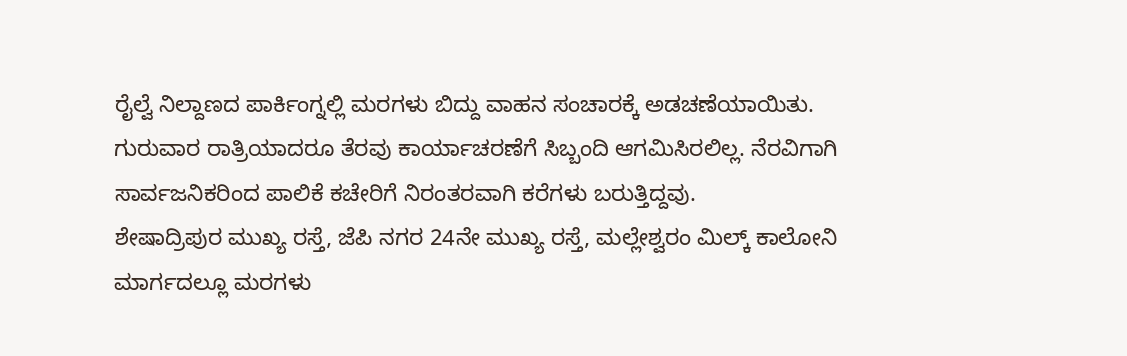ರೈಲ್ವೆ ನಿಲ್ದಾಣದ ಪಾರ್ಕಿಂಗ್ನಲ್ಲಿ ಮರಗಳು ಬಿದ್ದು ವಾಹನ ಸಂಚಾರಕ್ಕೆ ಅಡಚಣೆಯಾಯಿತು. ಗುರುವಾರ ರಾತ್ರಿಯಾದರೂ ತೆರವು ಕಾರ್ಯಾಚರಣೆಗೆ ಸಿಬ್ಬಂದಿ ಆಗಮಿಸಿರಲಿಲ್ಲ. ನೆರವಿಗಾಗಿ ಸಾರ್ವಜನಿಕರಿಂದ ಪಾಲಿಕೆ ಕಚೇರಿಗೆ ನಿರಂತರವಾಗಿ ಕರೆಗಳು ಬರುತ್ತಿದ್ದವು.
ಶೇಷಾದ್ರಿಪುರ ಮುಖ್ಯ ರಸ್ತೆ, ಜೆಪಿ ನಗರ 24ನೇ ಮುಖ್ಯ ರಸ್ತೆ, ಮಲ್ಲೇಶ್ವರಂ ಮಿಲ್ಕ್ ಕಾಲೋನಿ ಮಾರ್ಗದಲ್ಲೂ ಮರಗಳು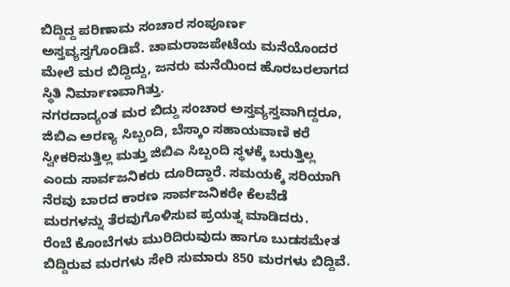ಬಿದ್ದಿದ್ದ ಪರಿಣಾಮ ಸಂಚಾರ ಸಂಪೂರ್ಣ ಅಸ್ತವ್ಯಸ್ತಗೊಂಡಿವೆ. ಚಾಮರಾಜಪೇಟೆಯ ಮನೆಯೊಂದರ ಮೇಲೆ ಮರ ಬಿದ್ದಿದ್ದು, ಜನರು ಮನೆಯಿಂದ ಹೊರಬರಲಾಗದ ಸ್ಥಿತಿ ನಿರ್ಮಾಣವಾಗಿತ್ತು.
ನಗರದಾದ್ಯಂತ ಮರ ಬಿದ್ದು ಸಂಚಾರ ಅಸ್ತವ್ಯಸ್ತವಾಗಿದ್ದರೂ, ಜಿಬಿಎ ಅರಣ್ಯ ಸಿಬ್ಬಂದಿ, ಬೆಸ್ಕಾಂ ಸಹಾಯವಾಣಿ ಕರೆ ಸ್ವೀಕರಿಸುತ್ತಿಲ್ಲ ಮತ್ತು ಜಿಬಿಎ ಸಿಬ್ಬಂದಿ ಸ್ಥಳಕ್ಕೆ ಬರುತ್ತಿಲ್ಲ ಎಂದು ಸಾರ್ವಜನಿಕರು ದೂರಿದ್ದಾರೆ. ಸಮಯಕ್ಕೆ ಸರಿಯಾಗಿ ನೆರವು ಬಾರದ ಕಾರಣ ಸಾರ್ವಜನಿಕರೇ ಕೆಲವೆಡೆ ಮರಗಳನ್ನು ತೆರವುಗೊಳಿಸುವ ಪ್ರಯತ್ನ ಮಾಡಿದರು.
ರೆಂಬೆ ಕೊಂಬೆಗಳು ಮುರಿದಿರುವುದು ಹಾಗೂ ಬುಡಸಮೇತ ಬಿದ್ದಿರುವ ಮರಗಳು ಸೇರಿ ಸುಮಾರು 850 ಮರಗಳು ಬಿದ್ದಿವೆ.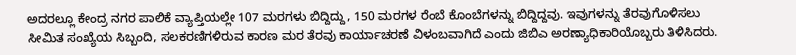ಅದರಲ್ಲೂ ಕೇಂದ್ರ ನಗರ ಪಾಲಿಕೆ ವ್ಯಾಪ್ತಿಯಲ್ಲೇ 107 ಮರಗಳು ಬಿದ್ದಿದ್ದು, 150 ಮರಗಳ ರೆಂಬೆ ಕೊಂಬೆಗಳನ್ನು ಬಿದ್ದಿದ್ದವು. ಇವುಗಳನ್ನು ತೆರವುಗೊಳಿಸಲು ಸೀಮಿತ ಸಂಖ್ಯೆಯ ಸಿಬ್ಬಂದಿ, ಸಲಕರಣಿಗಳಿರುವ ಕಾರಣ ಮರ ತೆರವು ಕಾರ್ಯಾಚರಣೆ ವಿಳಂಬವಾಗಿದೆ ಎಂದು ಜಿಬಿಎ ಅರಣ್ಯಾಧಿಕಾರಿಯೊಬ್ಬರು ತಿಳಿಸಿದರು.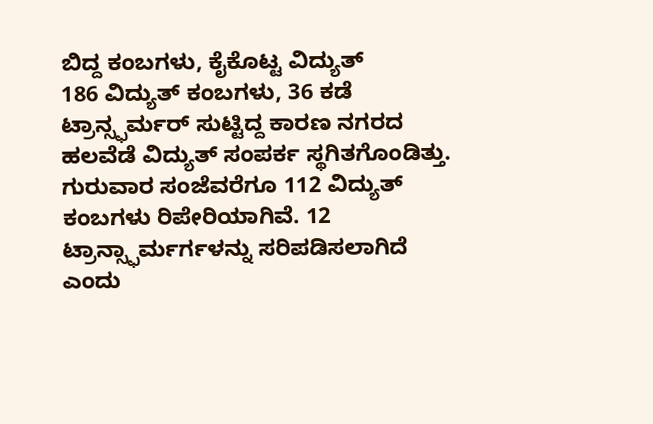ಬಿದ್ದ ಕಂಬಗಳು, ಕೈಕೊಟ್ಟ ವಿದ್ಯುತ್
186 ವಿದ್ಯುತ್ ಕಂಬಗಳು, 36 ಕಡೆ ಟ್ರಾನ್ಸ್ಫರ್ಮರ್ ಸುಟ್ಟಿದ್ದ ಕಾರಣ ನಗರದ ಹಲವೆಡೆ ವಿದ್ಯುತ್ ಸಂಪರ್ಕ ಸ್ಥಗಿತಗೊಂಡಿತ್ತು. ಗುರುವಾರ ಸಂಜೆವರೆಗೂ 112 ವಿದ್ಯುತ್ ಕಂಬಗಳು ರಿಪೇರಿಯಾಗಿವೆ. 12 ಟ್ರಾನ್ಸ್ಫಾರ್ಮರ್ಗಳನ್ನು ಸರಿಪಡಿಸಲಾಗಿದೆ ಎಂದು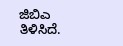ಜಿಬಿಎ ತಿಳಿಸಿದೆ.